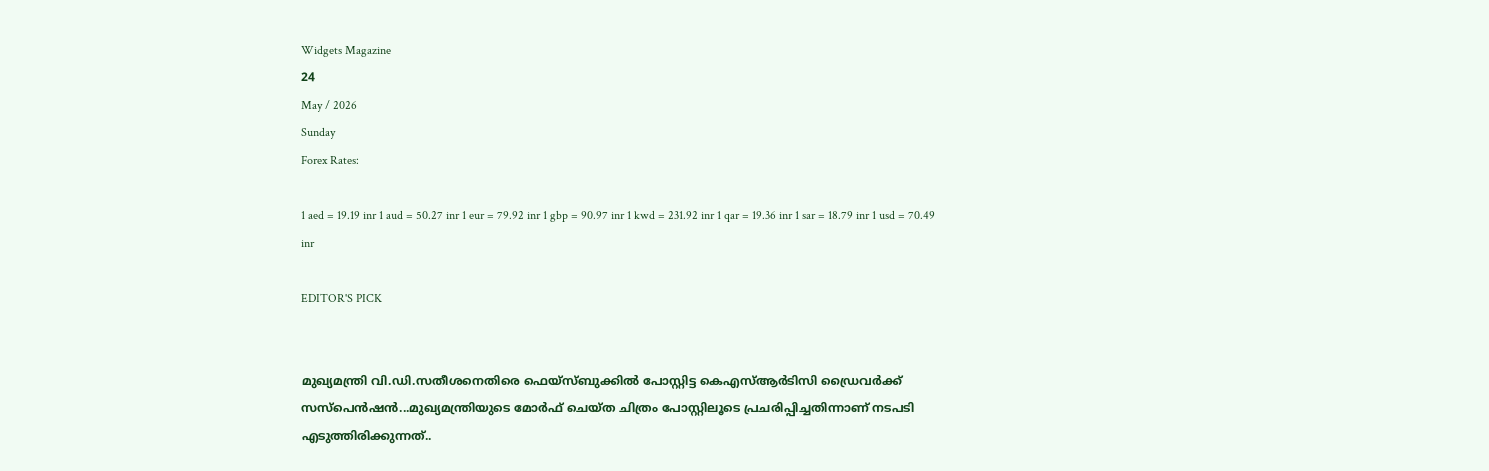Widgets Magazine
24
May / 2026
Sunday
Forex Rates:

1 aed = 19.19 inr 1 aud = 50.27 inr 1 eur = 79.92 inr 1 gbp = 90.97 inr 1 kwd = 231.92 inr 1 qar = 19.36 inr 1 sar = 18.79 inr 1 usd = 70.49 inr

EDITOR'S PICK


മുഖ്യമന്ത്രി വി.ഡി.സതീശനെതിരെ ഫെയ്സ്ബുക്കിൽ പോസ്റ്റിട്ട കെഎസ്ആർടിസി ഡ്രൈവർക്ക് സസ്പെൻഷൻ...മുഖ്യമന്ത്രിയുടെ മോര്‍ഫ് ചെയ്ത ചിത്രം പോസ്റ്റിലൂടെ പ്രചരിപ്പിച്ചതിന്നാണ് നടപടി എടുത്തിരിക്കുന്നത്..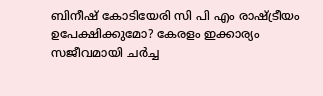ബിനീഷ് കോടിയേരി സി പി എം രാഷ്ട്രീയം ഉപേക്ഷിക്കുമോ? കേരളം ഇക്കാര്യം സജീവമായി ചർച്ച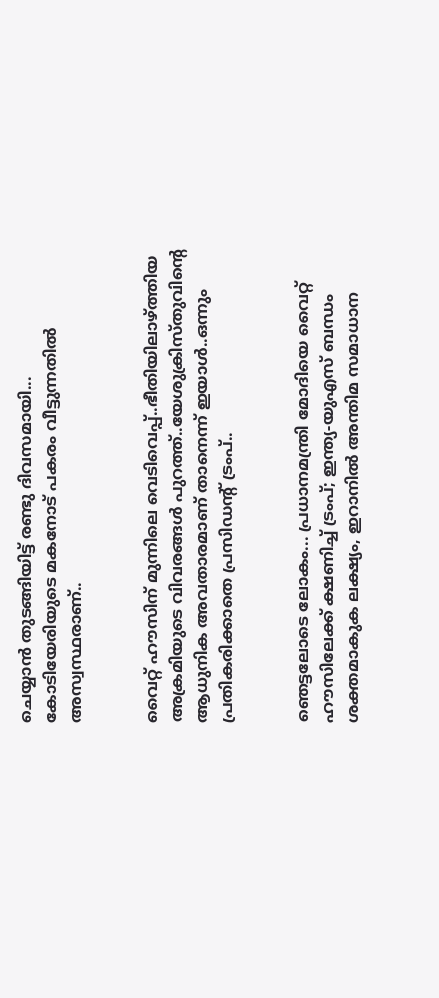ചെയ്യാൻ തുടങ്ങിയിട്ട് രണ്ടു ദിവസമായി... കോടിയേരിയുടെ മകനോട് പകരം വീട്ടുന്നതിൽ അസ്വസ്ഥരാണ്..


വൈറ്റ് ഹൗസിന് മുന്നിലെ വെടിവെപ്പ്..ഭീതിയിലാഴ്ത്തിയ അക്രമിയുടെ വിവരങ്ങൾ പുറത്ത്..യേശുക്രിസ്തുവിന്റെ ആധുനിക അവതാരമാണ് താനെന്ന് ഇയാൾ..ഒന്നും പ്രതികരിക്കാതെ പ്രസിഡന്റ് ട്രംപ്..


ഞെട്ടലോടെ ലോകം... പ്രധാനമന്ത്രി മോദിയെ വൈറ്റ് ഹൗസിലേക്ക് ക്ഷണിച്ച് ട്രംപ്; ഇന്ത്യ-യുഎസ് ബന്ധം ശക്തമാകുക ലക്ഷ്യം, ഇറാനിൽ അന്തിമ സമാധാന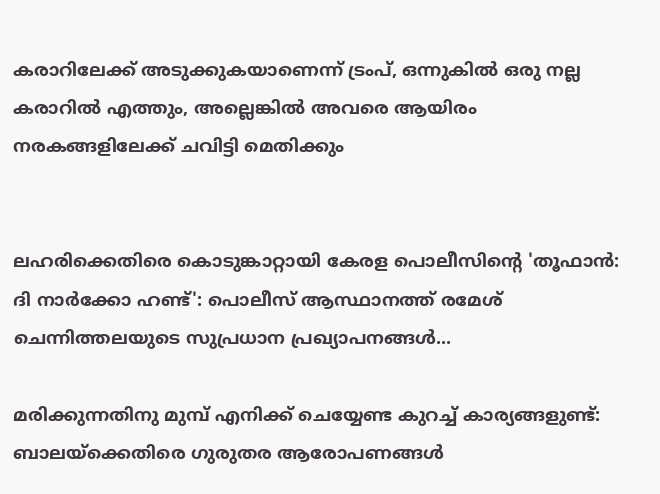കരാറിലേക്ക് അടുക്കുകയാണെന്ന് ട്രംപ്, ഒന്നുകിൽ ഒരു നല്ല കരാറിൽ എത്തും, അല്ലെങ്കിൽ അവരെ ആയിരം നരകങ്ങളിലേക്ക് ചവിട്ടി മെതിക്കും


ലഹരിക്കെതിരെ കൊടുങ്കാറ്റായി കേരള പൊലീസിന്റെ 'തൂഫാന്‍: ദി നാര്‍ക്കോ ഹണ്ട്': പൊലീസ് ആസ്ഥാനത്ത് രമേശ് ചെന്നിത്തലയുടെ സുപ്രധാന പ്രഖ്യാപനങ്ങള്‍...

മരിക്കുന്നതിനു മുമ്പ് എനിക്ക് ചെയ്യേണ്ട കുറച്ച് കാര്യങ്ങളുണ്ട്: ബാലയ്ക്കെതിരെ ഗുരുതര ആരോപണങ്ങള്‍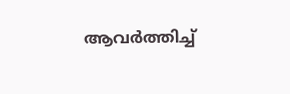ആവര്‍ത്തിച്ച്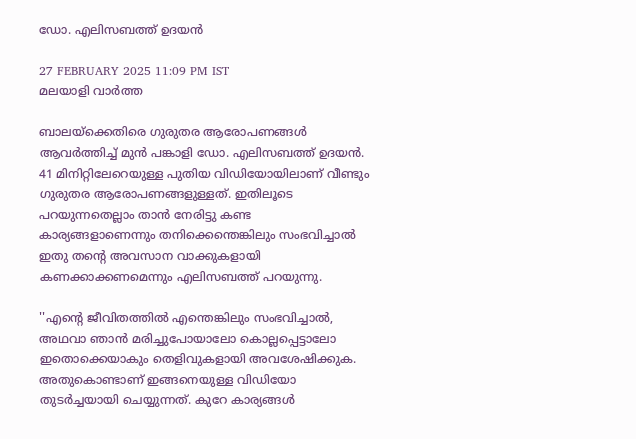ഡോ. എലിസബത്ത് ഉദയന്‍

27 FEBRUARY 2025 11:09 PM IST
മലയാളി വാര്‍ത്ത

ബാലയ്ക്കെതിരെ ഗുരുതര ആരോപണങ്ങള്‍ ആവര്‍ത്തിച്ച് മുന്‍ പങ്കാളി ഡോ. എലിസബത്ത് ഉദയന്‍. 41 മിനിറ്റിലേറെയുള്ള പുതിയ വിഡിയോയിലാണ് വീണ്ടും ഗുരുതര ആരോപണങ്ങളുള്ളത്. ഇതിലൂടെ പറയുന്നതെല്ലാം താന്‍ നേരിട്ടു കണ്ട കാര്യങ്ങളാണെന്നും തനിക്കെന്തെങ്കിലും സംഭവിച്ചാല്‍ ഇതു തന്റെ അവസാന വാക്കുകളായി കണക്കാക്കണമെന്നും എലിസബത്ത് പറയുന്നു.

''എന്റെ ജീവിതത്തില്‍ എന്തെങ്കിലും സംഭവിച്ചാല്‍, അഥവാ ഞാന്‍ മരിച്ചുപോയാലോ കൊല്ലപ്പെട്ടാലോ ഇതൊക്കെയാകും തെളിവുകളായി അവശേഷിക്കുക. അതുകൊണ്ടാണ് ഇങ്ങനെയുള്ള വിഡിയോ തുടര്‍ച്ചയായി ചെയ്യുന്നത്. കുറേ കാര്യങ്ങള്‍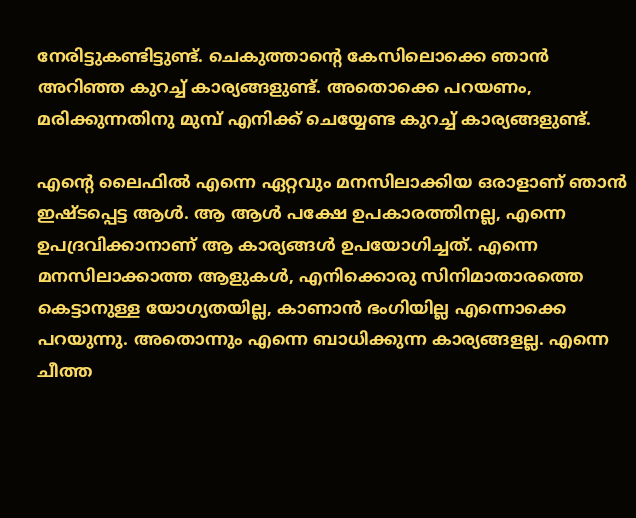നേരിട്ടുകണ്ടിട്ടുണ്ട്. ചെകുത്താന്റെ കേസിലൊക്കെ ഞാന്‍ അറിഞ്ഞ കുറച്ച് കാര്യങ്ങളുണ്ട്. അതൊക്കെ പറയണം, മരിക്കുന്നതിനു മുമ്പ് എനിക്ക് ചെയ്യേണ്ട കുറച്ച് കാര്യങ്ങളുണ്ട്.

എന്റെ ലൈഫില്‍ എന്നെ ഏറ്റവും മനസിലാക്കിയ ഒരാളാണ് ഞാന്‍ ഇഷ്ടപ്പെട്ട ആള്‍. ആ ആള്‍ പക്ഷേ ഉപകാരത്തിനല്ല, എന്നെ ഉപദ്രവിക്കാനാണ് ആ കാര്യങ്ങള്‍ ഉപയോഗിച്ചത്. എന്നെ മനസിലാക്കാത്ത ആളുകള്‍, എനിക്കൊരു സിനിമാതാരത്തെ കെട്ടാനുള്ള യോഗ്യതയില്ല, കാണാന്‍ ഭംഗിയില്ല എന്നൊക്കെ പറയുന്നു. അതൊന്നും എന്നെ ബാധിക്കുന്ന കാര്യങ്ങളല്ല. എന്നെ ചീത്ത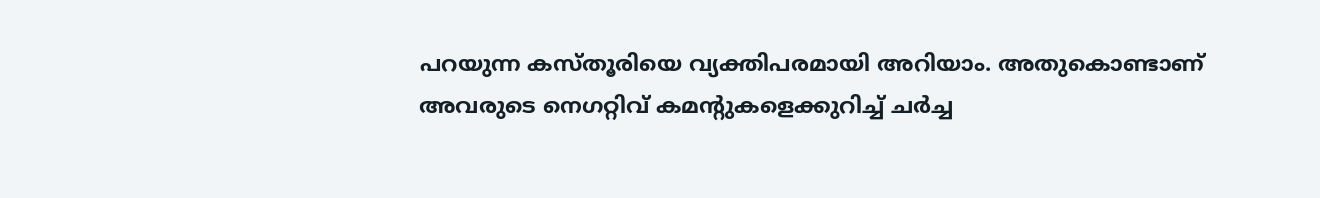പറയുന്ന കസ്തൂരിയെ വ്യക്തിപരമായി അറിയാം. അതുകൊണ്ടാണ് അവരുടെ നെഗറ്റിവ് കമന്റുകളെക്കുറിച്ച് ചര്‍ച്ച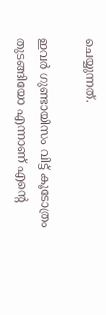ചെയ്യുന്നത്.

ഇവര്‍ ഗുണ്ടായിസം വിട്ട് കൂടോത്രം തുടങ്ങിയോ എന്നാണ് എന്റെ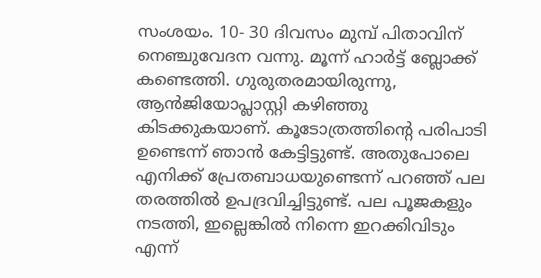സംശയം. 10- 30 ദിവസം മുമ്പ് പിതാവിന് നെഞ്ചുവേദന വന്നു. മൂന്ന് ഹാര്‍ട്ട് ബ്ലോക്ക് കണ്ടെത്തി. ഗുരുതരമായിരുന്നു, ആന്‍ജിയോപ്ലാസ്റ്റി കഴിഞ്ഞു കിടക്കുകയാണ്. കൂടോത്രത്തിന്റെ പരിപാടി ഉണ്ടെന്ന് ഞാന്‍ കേട്ടിട്ടുണ്ട്. അതുപോലെ എനിക്ക് പ്രേതബാധയുണ്ടെന്ന് പറഞ്ഞ് പല തരത്തില്‍ ഉപദ്രവിച്ചിട്ടുണ്ട്. പല പൂജകളും നടത്തി, ഇല്ലെങ്കില്‍ നിന്നെ ഇറക്കിവിടും എന്ന്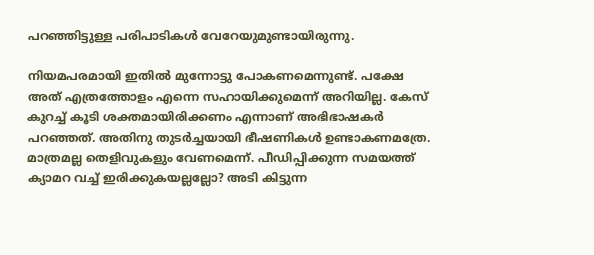പറഞ്ഞിട്ടുള്ള പരിപാടികള്‍ വേറേയുമുണ്ടായിരുന്നു.

നിയമപരമായി ഇതില്‍ മുന്നോട്ടു പോകണമെന്നുണ്ട്. പക്ഷേ അത് എത്രത്തോളം എന്നെ സഹായിക്കുമെന്ന് അറിയില്ല. കേസ് കുറച്ച് കൂടി ശക്തമായിരിക്കണം എന്നാണ് അഭിഭാഷകര്‍ പറഞ്ഞത്. അതിനു തുടര്‍ച്ചയായി ഭീഷണികള്‍ ഉണ്ടാകണമത്രേ. മാത്രമല്ല തെളിവുകളും വേണമെന്ന്. പീഡിപ്പിക്കുന്ന സമയത്ത് ക്യാമറ വച്ച് ഇരിക്കുകയല്ലല്ലോ? അടി കിട്ടുന്ന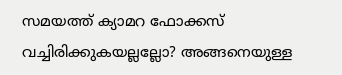സമയത്ത് ക്യാമറ ഫോക്കസ് വച്ചിരിക്കുകയല്ലല്ലോ? അങ്ങനെയുള്ള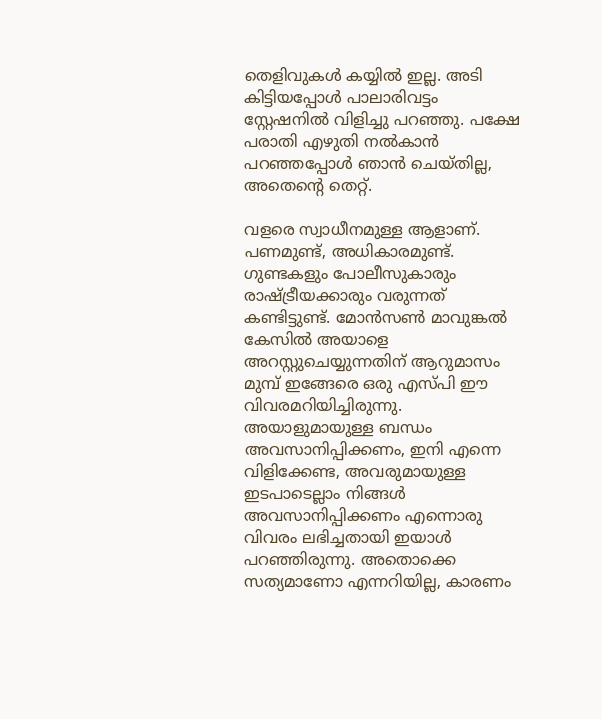തെളിവുകള്‍ കയ്യില്‍ ഇല്ല. അടി കിട്ടിയപ്പോള്‍ പാലാരിവട്ടം സ്റ്റേഷനില്‍ വിളിച്ചു പറഞ്ഞു. പക്ഷേ പരാതി എഴുതി നല്‍കാന്‍ പറഞ്ഞപ്പോള്‍ ഞാന്‍ ചെയ്തില്ല, അതെന്റെ തെറ്റ്.

വളരെ സ്വാധീനമുള്ള ആളാണ്. പണമുണ്ട്, അധികാരമുണ്ട്. ഗുണ്ടകളും പോലീസുകാരും രാഷ്ട്രീയക്കാരും വരുന്നത് കണ്ടിട്ടുണ്ട്. മോന്‍സണ്‍ മാവുങ്കല്‍ കേസില്‍ അയാളെ അറസ്റ്റുചെയ്യുന്നതിന് ആറുമാസം മുമ്പ് ഇങ്ങേരെ ഒരു എസ്പി ഈ വിവരമറിയിച്ചിരുന്നു. അയാളുമായുള്ള ബന്ധം അവസാനിപ്പിക്കണം, ഇനി എന്നെ വിളിക്കേണ്ട, അവരുമായുള്ള ഇടപാടെല്ലാം നിങ്ങള്‍ അവസാനിപ്പിക്കണം എന്നൊരു വിവരം ലഭിച്ചതായി ഇയാള്‍ പറഞ്ഞിരുന്നു. അതൊക്കെ സത്യമാണോ എന്നറിയില്ല, കാരണം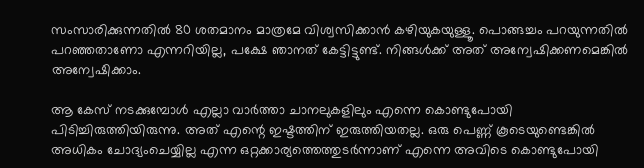സംസാരിക്കുന്നതില്‍ 80 ശതമാനം മാത്രമേ വിശ്വസിക്കാന്‍ കഴിയുകയുള്ളൂ. പൊങ്ങച്ചം പറയുന്നതില്‍ പറഞ്ഞതാണോ എന്നറിയില്ല, പക്ഷേ ഞാനത് കേട്ടിട്ടുണ്ട്. നിങ്ങള്‍ക്ക് അത് അന്വേഷിക്കണമെങ്കില്‍ അന്വേഷിക്കാം.

ആ കേസ് നടക്കുമ്പോള്‍ എല്ലാ വാര്‍ത്താ ചാനലുകളിലും എന്നെ കൊണ്ടുപോയി പിടിച്ചിരുത്തിയിരുന്നു. അത് എന്റെ ഇഷ്ടത്തിന് ഇരുത്തിയതല്ല. ഒരു പെണ്ണ് കൂടെയുണ്ടെങ്കില്‍ അധികം ചോദ്യംചെയ്യില്ല എന്ന ഒറ്റക്കാര്യത്തെത്തുടര്‍ന്നാണ് എന്നെ അവിടെ കൊണ്ടുപോയി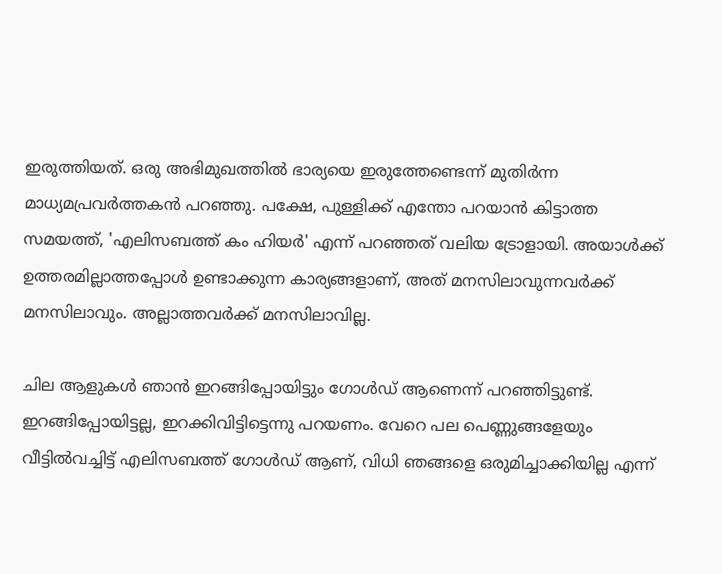ഇരുത്തിയത്. ഒരു അഭിമുഖത്തില്‍ ഭാര്യയെ ഇരുത്തേണ്ടെന്ന് മുതിര്‍ന്ന മാധ്യമപ്രവര്‍ത്തകന്‍ പറഞ്ഞു. പക്ഷേ, പുള്ളിക്ക് എന്തോ പറയാന്‍ കിട്ടാത്ത സമയത്ത്, 'എലിസബത്ത് കം ഹിയര്‍' എന്ന് പറഞ്ഞത് വലിയ ട്രോളായി. അയാള്‍ക്ക് ഉത്തരമില്ലാത്തപ്പോള്‍ ഉണ്ടാക്കുന്ന കാര്യങ്ങളാണ്, അത് മനസിലാവുന്നവര്‍ക്ക് മനസിലാവും. അല്ലാത്തവര്‍ക്ക് മനസിലാവില്ല.

ചില ആളുകള്‍ ഞാന്‍ ഇറങ്ങിപ്പോയിട്ടും ഗോള്‍ഡ് ആണെന്ന് പറഞ്ഞിട്ടുണ്ട്. ഇറങ്ങിപ്പോയിട്ടല്ല, ഇറക്കിവിട്ടിട്ടെന്നു പറയണം. വേറെ പല പെണ്ണുങ്ങളേയും വീട്ടില്‍വച്ചിട്ട് എലിസബത്ത് ഗോള്‍ഡ് ആണ്, വിധി ഞങ്ങളെ ഒരുമിച്ചാക്കിയില്ല എന്ന്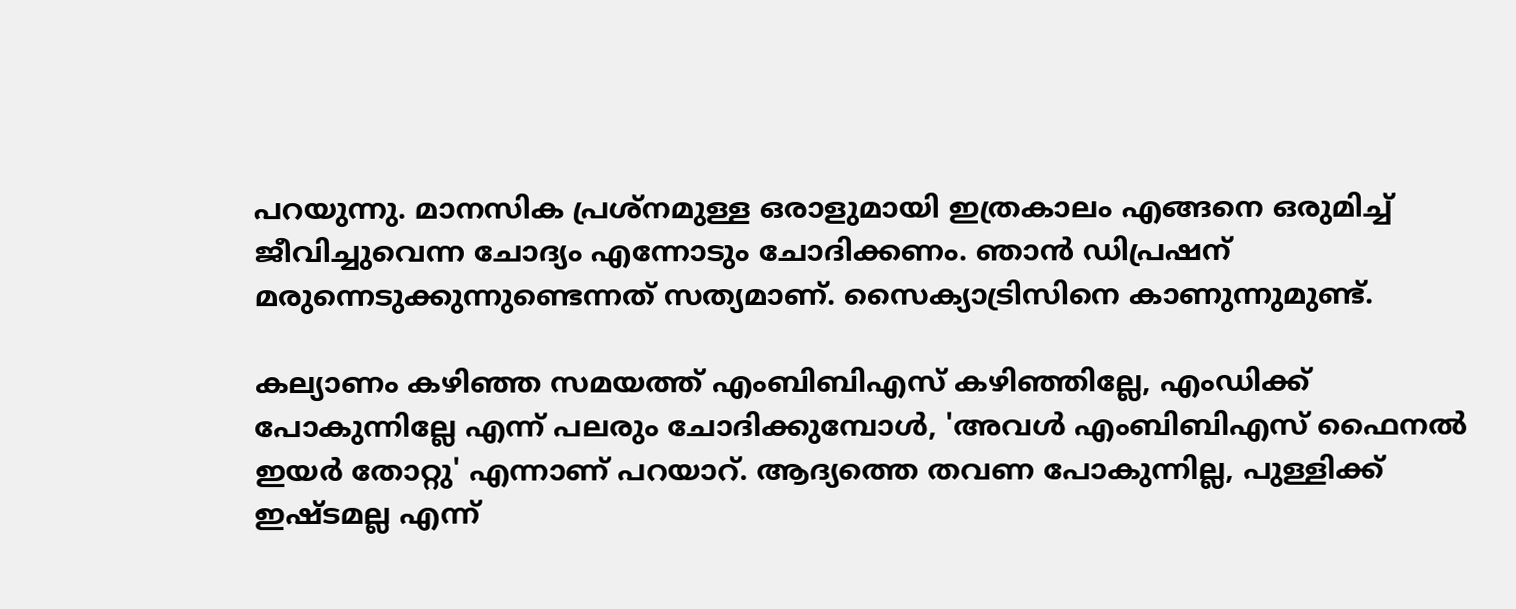പറയുന്നു. മാനസിക പ്രശ്നമുള്ള ഒരാളുമായി ഇത്രകാലം എങ്ങനെ ഒരുമിച്ച് ജീവിച്ചുവെന്ന ചോദ്യം എന്നോടും ചോദിക്കണം. ഞാന്‍ ഡിപ്രഷന് മരുന്നെടുക്കുന്നുണ്ടെന്നത് സത്യമാണ്. സൈക്യാട്രിസിനെ കാണുന്നുമുണ്ട്.

കല്യാണം കഴിഞ്ഞ സമയത്ത് എംബിബിഎസ് കഴിഞ്ഞില്ലേ, എംഡിക്ക് പോകുന്നില്ലേ എന്ന് പലരും ചോദിക്കുമ്പോള്‍, 'അവള്‍ എംബിബിഎസ് ഫൈനല്‍ ഇയര്‍ തോറ്റു' എന്നാണ് പറയാറ്. ആദ്യത്തെ തവണ പോകുന്നില്ല, പുള്ളിക്ക് ഇഷ്ടമല്ല എന്ന്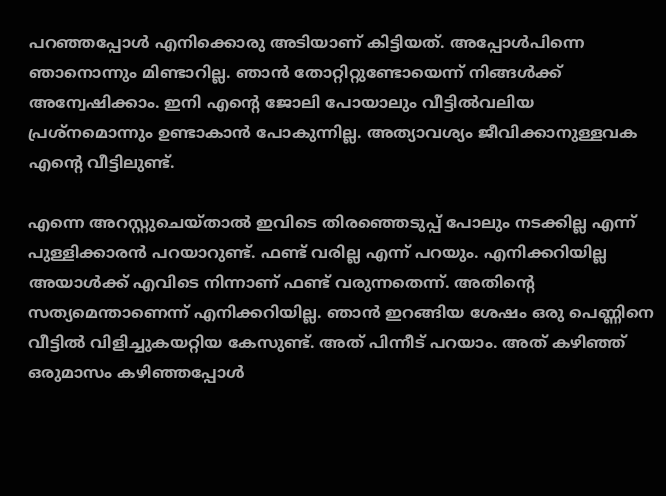പറഞ്ഞപ്പോള്‍ എനിക്കൊരു അടിയാണ് കിട്ടിയത്. അപ്പോള്‍പിന്നെ ഞാനൊന്നും മിണ്ടാറില്ല. ഞാന്‍ തോറ്റിറ്റുണ്ടോയെന്ന് നിങ്ങള്‍ക്ക് അന്വേഷിക്കാം. ഇനി എന്റെ ജോലി പോയാലും വീട്ടില്‍വലിയ പ്രശ്‌നമൊന്നും ഉണ്ടാകാന്‍ പോകുന്നില്ല. അത്യാവശ്യം ജീവിക്കാനുള്ളവക എന്റെ വീട്ടിലുണ്ട്.

എന്നെ അറസ്റ്റുചെയ്താല്‍ ഇവിടെ തിരഞ്ഞെടുപ്പ് പോലും നടക്കില്ല എന്ന് പുള്ളിക്കാരന്‍ പറയാറുണ്ട്. ഫണ്ട് വരില്ല എന്ന് പറയും. എനിക്കറിയില്ല അയാള്‍ക്ക് എവിടെ നിന്നാണ് ഫണ്ട് വരുന്നതെന്ന്. അതിന്റെ സത്യമെന്താണെന്ന് എനിക്കറിയില്ല. ഞാന്‍ ഇറങ്ങിയ ശേഷം ഒരു പെണ്ണിനെ വീട്ടില്‍ വിളിച്ചുകയറ്റിയ കേസുണ്ട്. അത് പിന്നീട് പറയാം. അത് കഴിഞ്ഞ് ഒരുമാസം കഴിഞ്ഞപ്പോള്‍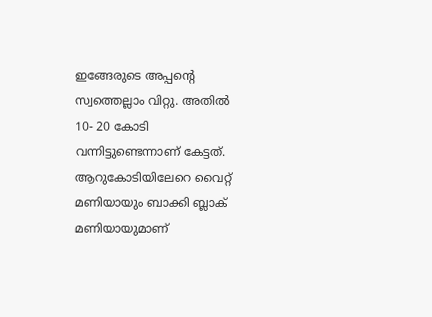ഇങ്ങേരുടെ അപ്പന്റെ സ്വത്തെല്ലാം വിറ്റു. അതില്‍ 10- 20 കോടി വന്നിട്ടുണ്ടെന്നാണ് കേട്ടത്. ആറുകോടിയിലേറെ വൈറ്റ് മണിയായും ബാക്കി ബ്ലാക് മണിയായുമാണ്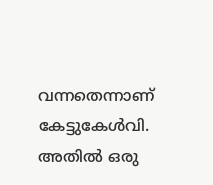വന്നതെന്നാണ് കേട്ടുകേള്‍വി. അതില്‍ ഒരു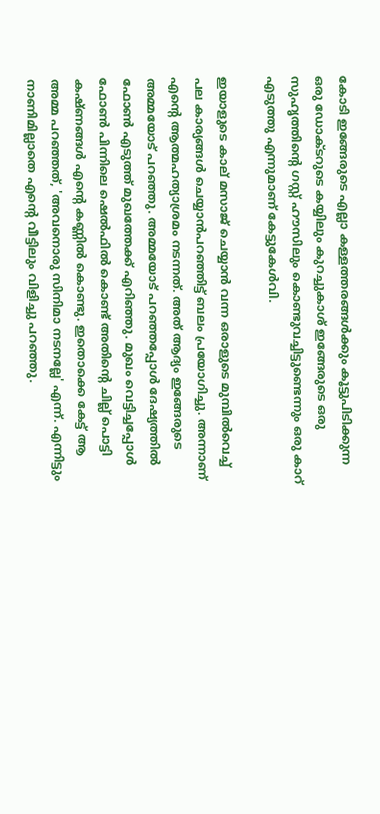കോടി ഇങ്ങേരുടെ എല്ലാ കള്ളത്തരങ്ങള്‍ക്കും കൂട്ടുപിടിക്കുന്ന ഒരു ഡോക്ടറുടെ കയ്യിലും കുറച്ചുകാശ് ഇങ്ങേരുടെ ഒരു സുഹൃത്തിന്റെ ഗസ്റ്റ് ഹൗസിലും കൊണ്ടുവച്ചിട്ടുണ്ടെന്നും ഒരു കാറ് എടുത്തു എന്നുമാണ് കേട്ടുകേള്‍വി.

ഇയാളുടെ കാല് മസാജ് ചെയ്യാന്‍ വന്ന ഒരാളുടെ മുമ്പില്‍വെച്ച് പല കാര്യങ്ങള്‍ ചെയ്യാന്‍പറഞ്ഞിട്ട് ബലം പ്രയോഗിച്ചു. അന്നാണ് എന്റെ ആത്മഹത്യാശ്രമം നടന്നത്. അത് ആദ്യം ഇങ്ങേരുടെ അമ്മയോട് പറഞ്ഞു. അമ്മയോട് പറഞ്ഞപ്പോള്‍ ദേഷ്യത്തില്‍ ഫോണ്‍ എടുത്ത് മുഖത്തേക്ക് എറിഞ്ഞു. മുഖം വെട്ടിച്ചപ്പോള്‍ ഫോണ്‍ പിന്നിലെ ഷെല്‍ഫില്‍ കൊണ്ട് അതിന്റെ ചില്ല് പൊട്ടി കഷ്ണങ്ങള്‍ എന്റെ കണ്ണില്‍ കൊണ്ടു. ഇതൊക്കെ കേട്ട് ആ അമ്മ പറഞ്ഞത്, 'അവനൊരു സിനിമാ നടനല്ലേ' എന്ന്. എന്നിട്ടും നാണിമില്ലാതെ എന്റെ വീട്ടിലും വിളിച്ചു പറഞ്ഞു.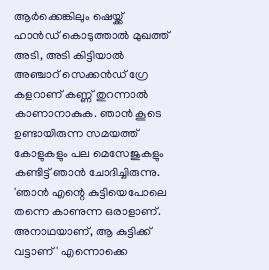ആര്‍ക്കെങ്കിലും ഷെയ്ക്ക് ഹാന്‍ഡ് കൊടുത്താല്‍ മുഖത്ത് അടി, അടി കിട്ടിയാല്‍ അഞ്ചാറ് സെക്കന്‍ഡ് ഗ്രേ കളറാണ് കണ്ണ് തുറന്നാല്‍ കാണാനാകുക. ഞാന്‍ കൂടെ ഉണ്ടായിരുന്ന സമയത്ത് കോളുകളും പല മെസേജുകളും കണ്ടിട്ട് ഞാന്‍ ചോദിച്ചിരുന്നു. 'ഞാന്‍ എന്റെ കുട്ടിയെപോലെ തന്നെ കാണുന്ന ഒരാളാണ്. അനാഥയാണ്, ആ കുട്ടിക്ക് വട്ടാണ്' എന്നൊക്കെ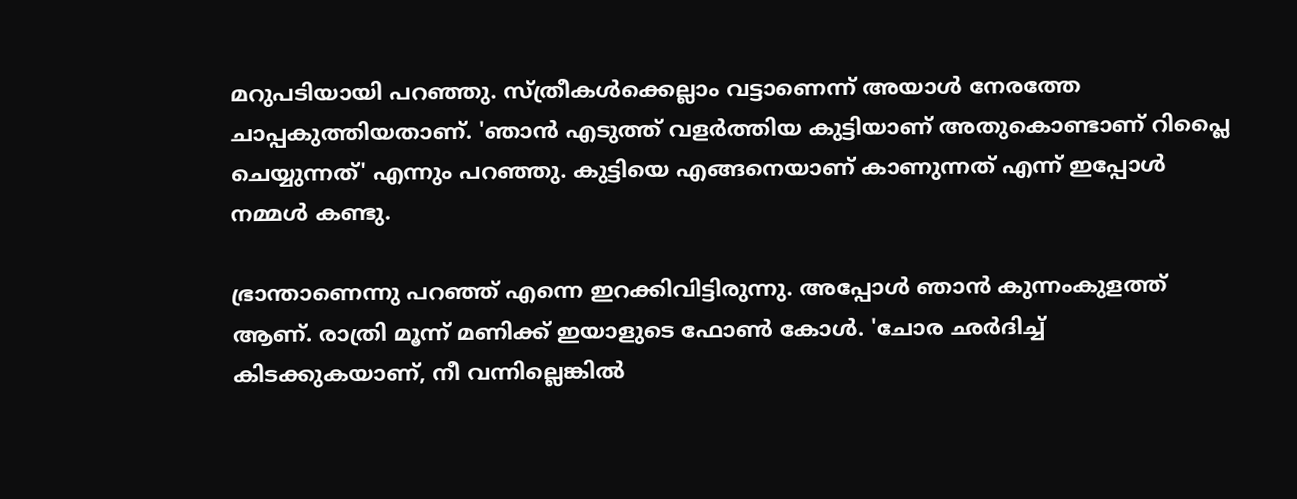മറുപടിയായി പറഞ്ഞു. സ്ത്രീകള്‍ക്കെല്ലാം വട്ടാണെന്ന് അയാള്‍ നേരത്തേ ചാപ്പകുത്തിയതാണ്. 'ഞാന്‍ എടുത്ത് വളര്‍ത്തിയ കുട്ടിയാണ് അതുകൊണ്ടാണ് റിപ്ലൈ ചെയ്യുന്നത്' എന്നും പറഞ്ഞു. കുട്ടിയെ എങ്ങനെയാണ് കാണുന്നത് എന്ന് ഇപ്പോള്‍ നമ്മള്‍ കണ്ടു.

ഭ്രാന്താണെന്നു പറഞ്ഞ് എന്നെ ഇറക്കിവിട്ടിരുന്നു. അപ്പോള്‍ ഞാന്‍ കുന്നംകുളത്ത് ആണ്. രാത്രി മൂന്ന് മണിക്ക് ഇയാളുടെ ഫോണ്‍ കോള്‍. 'ചോര ഛര്‍ദിച്ച് കിടക്കുകയാണ്, നീ വന്നില്ലെങ്കില്‍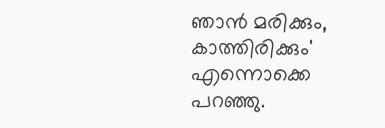ഞാന്‍ മരിക്കും, കാത്തിരിക്കും' എന്നൊക്കെ പറഞ്ഞു.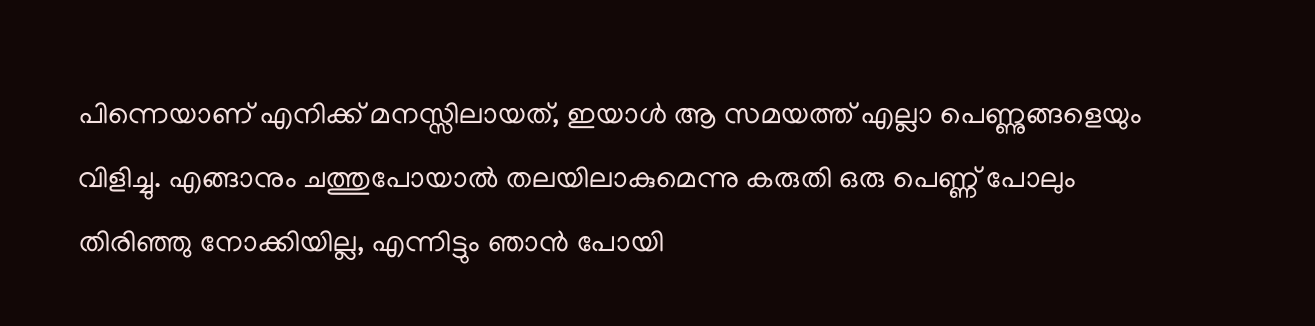പിന്നെയാണ് എനിക്ക് മനസ്സിലായത്, ഇയാള്‍ ആ സമയത്ത് എല്ലാ പെണ്ണുങ്ങളെയും വിളിച്ചു. എങ്ങാനും ചത്തുപോയാല്‍ തലയിലാകുമെന്നു കരുതി ഒരു പെണ്ണ് പോലും തിരിഞ്ഞു നോക്കിയില്ല, എന്നിട്ടും ഞാന്‍ പോയി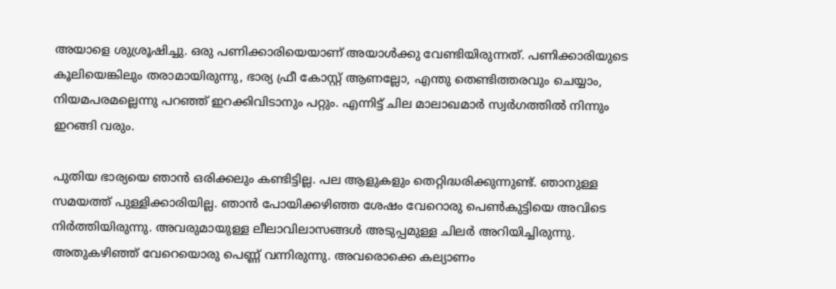അയാളെ ശുശ്രൂഷിച്ചു. ഒരു പണിക്കാരിയെയാണ് അയാള്‍ക്കു വേണ്ടിയിരുന്നത്. പണിക്കാരിയുടെ കൂലിയെങ്കിലും തരാമായിരുന്നു, ഭാര്യ ഫ്രീ കോസ്റ്റ് ആണല്ലോ, എന്തു തെണ്ടിത്തരവും ചെയ്യാം, നിയമപരമല്ലെന്നു പറഞ്ഞ് ഇറക്കിവിടാനും പറ്റും. എന്നിട്ട് ചില മാലാഖമാര്‍ സ്വര്‍ഗത്തില്‍ നിന്നും ഇറങ്ങി വരും.

പുതിയ ഭാര്യയെ ഞാന്‍ ഒരിക്കലും കണ്ടിട്ടില്ല. പല ആളുകളും തെറ്റിദ്ധരിക്കുന്നുണ്ട്. ഞാനുള്ള സമയത്ത് പുള്ളിക്കാരിയില്ല. ഞാന്‍ പോയിക്കഴിഞ്ഞ ശേഷം വേറൊരു പെണ്‍കുട്ടിയെ അവിടെ നിര്‍ത്തിയിരുന്നു. അവരുമായുള്ള ലീലാവിലാസങ്ങള്‍ അടുപ്പമുള്ള ചിലര്‍ അറിയിച്ചിരുന്നു. അതുകഴിഞ്ഞ് വേറെയൊരു പെണ്ണ് വന്നിരുന്നു. അവരൊക്കെ കല്യാണം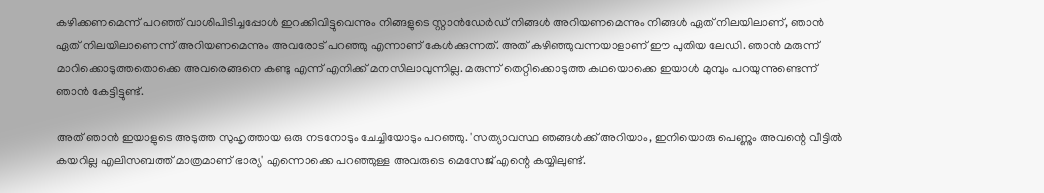കഴിക്കണമെന്ന് പറഞ്ഞ് വാശിപിടിച്ചപ്പോള്‍ ഇറക്കിവിട്ടുവെന്നും നിങ്ങളുടെ സ്റ്റാന്‍ഡേര്‍ഡ് നിങ്ങള്‍ അറിയണമെന്നും നിങ്ങള്‍ ഏത് നിലയിലാണ്, ഞാന്‍ ഏത് നിലയിലാണെന്ന് അറിയണമെന്നും അവരോട് പറഞ്ഞു എന്നാണ് കേള്‍ക്കുന്നത്. അത് കഴിഞ്ഞുവന്നയാളാണ് ഈ പുതിയ ലേഡി. ഞാന്‍ മരുന്ന് മാറിക്കൊടുത്തതൊക്കെ അവരെങ്ങനെ കണ്ടു എന്ന് എനിക്ക് മനസിലാവുന്നില്ല. മരുന്ന് തെറ്റിക്കൊടുത്ത കഥയൊക്കെ ഇയാള്‍ മുമ്പും പറയുന്നുണ്ടെന്ന് ഞാന്‍ കേട്ടിട്ടുണ്ട്.

അത് ഞാന്‍ ഇയാളുടെ അടുത്ത സുഹൃത്തായ ഒരു നടനോടും ചേച്ചിയോടും പറഞ്ഞു. 'സത്യാവസ്ഥ ഞങ്ങള്‍ക്ക് അറിയാം, ഇനിയൊരു പെണ്ണും അവന്റെ വീട്ടില്‍ കയറില്ല എലിസബത്ത് മാത്രമാണ് ഭാര്യ' എന്നൊക്കെ പറഞ്ഞുള്ള അവരുടെ മെസേജ് എന്റെ കയ്യിലുണ്ട്.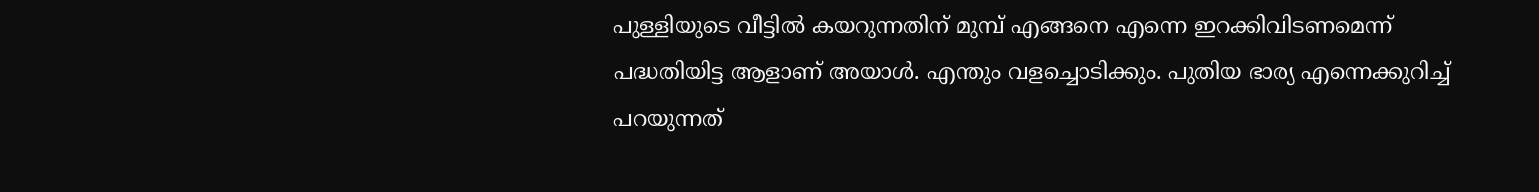പുള്ളിയുടെ വീട്ടില്‍ കയറുന്നതിന് മുമ്പ് എങ്ങനെ എന്നെ ഇറക്കിവിടണമെന്ന് പദ്ധതിയിട്ട ആളാണ് അയാള്‍. എന്തും വളച്ചൊടിക്കും. പുതിയ ഭാര്യ എന്നെക്കുറിച്ച് പറയുന്നത്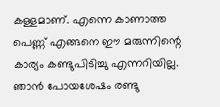കള്ളമാണ്. എന്നെ കാണാത്ത പെണ്ണ് എങ്ങനെ ഈ മരുന്നിന്റെ കാര്യം കണ്ടുപിടിച്ചു എന്നറിയില്ല. ഞാന്‍ പോയശേഷം രണ്ടു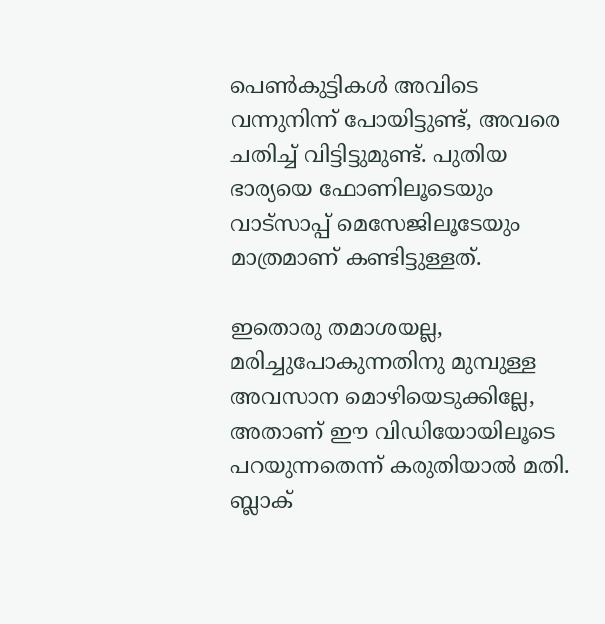പെണ്‍കുട്ടികള്‍ അവിടെ വന്നുനിന്ന് പോയിട്ടുണ്ട്, അവരെ ചതിച്ച് വിട്ടിട്ടുമുണ്ട്. പുതിയ ഭാര്യയെ ഫോണിലൂടെയും വാട്സാപ്പ് മെസേജിലൂടേയും മാത്രമാണ് കണ്ടിട്ടുള്ളത്.

ഇതൊരു തമാശയല്ല, മരിച്ചുപോകുന്നതിനു മുമ്പുള്ള അവസാന മൊഴിയെടുക്കില്ലേ, അതാണ് ഈ വിഡിയോയിലൂടെ പറയുന്നതെന്ന് കരുതിയാല്‍ മതി. ബ്ലാക്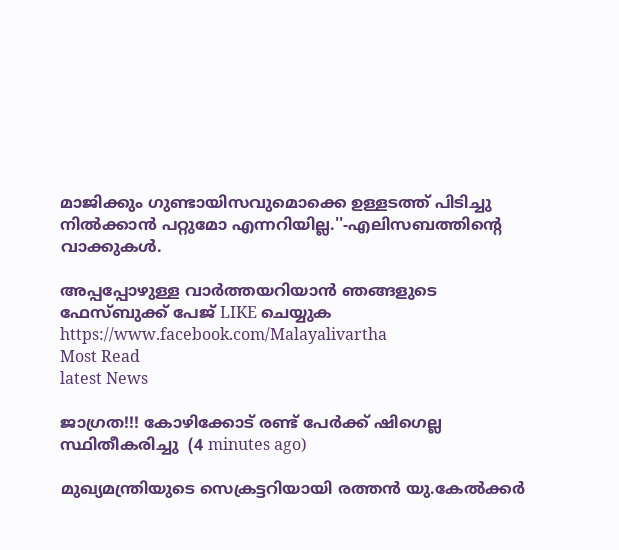മാജിക്കും ഗുണ്ടായിസവുമൊക്കെ ഉള്ളടത്ത് പിടിച്ചു നില്‍ക്കാന്‍ പറ്റുമോ എന്നറിയില്ല.''-എലിസബത്തിന്റെ വാക്കുകള്‍.

അപ്പപ്പോഴുള്ള വാര്‍ത്തയറിയാന്‍ ഞങ്ങളുടെ ഫേസ്‌ബുക്ക്‌ പേജ് LIKE ചെയ്യുക
https://www.facebook.com/Malayalivartha
Most Read
latest News

ജാഗ്രത!!! കോഴിക്കോട് രണ്ട് പേർക്ക് ഷിഗെല്ല സ്ഥിതീകരിച്ചു  (4 minutes ago)

മുഖ്യമന്ത്രിയുടെ സെക്രട്ടറിയായി രത്തൻ യു.കേൽക്കർ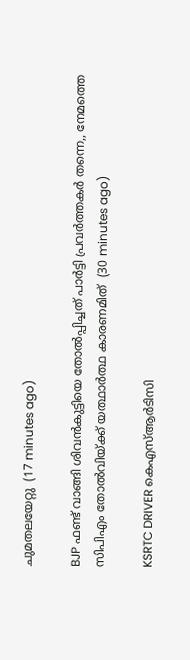ചുമതലയേറ്റു  (17 minutes ago)

BJP ഫണ്ട് വാങ്ങി ശിവൻകുട്ടിയെ തോൽപ്പിച്ചത് പാർട്ടി പ്രവർത്തകർ തന്നെ,, നേമത്തെ സിപിഎം തോൽവിയ്ക്ക് യത്ഥാർത്ഥ കാരണമിത്  (30 minutes ago)

KSRTC DRIVER കെഎസ്ആർടിസി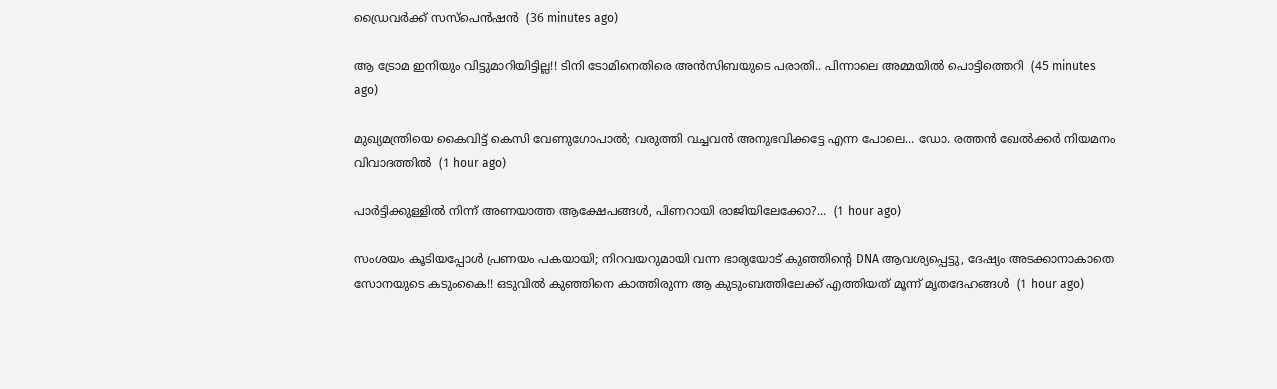ഡ്രൈവർക്ക് സസ്പെൻഷൻ  (36 minutes ago)

ആ ട്രോമ ഇനിയും വിട്ടുമാറിയിട്ടില്ല!! ടിനി ടോമിനെതിരെ അൻസിബയുടെ പരാതി.. പിന്നാലെ അമ്മയിൽ പൊട്ടിത്തെറി  (45 minutes ago)

മുഖ്യമന്ത്രിയെ കൈവിട്ട് കെസി വേണുഗോപാൽ; വരുത്തി വച്ചവൻ അനുഭവിക്കട്ടേ എന്ന പോലെ... ഡോ. രത്തൻ ഖേൽക്കർ നിയമനം വിവാദത്തിൽ  (1 hour ago)

പാർട്ടിക്കുള്ളിൽ നിന്ന് അണയാത്ത ആക്ഷേപങ്ങൾ, പിണറായി രാജിയിലേക്കോ?...  (1 hour ago)

സംശയം കൂടിയപ്പോൾ പ്രണയം പകയായി; നിറവയറുമായി വന്ന ഭാര്യയോട് കുഞ്ഞിന്റെ DNA ആവശ്യപ്പെട്ടു, ദേഷ്യം അടക്കാനാകാതെ സോനയുടെ കടുംകൈ!! ഒടുവിൽ കുഞ്ഞിനെ കാത്തിരുന്ന ആ കുടുംബത്തിലേക്ക് എത്തിയത് മൂന്ന് മൃതദേഹങ്ങൾ  (1 hour ago)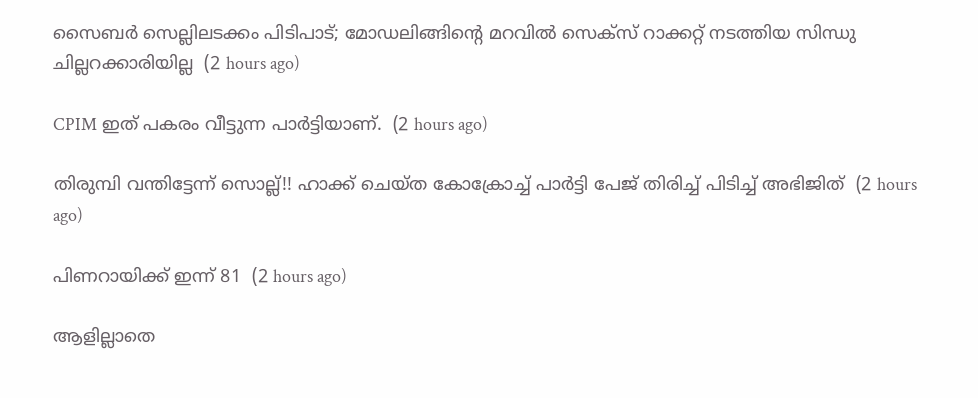സൈബർ സെല്ലിലടക്കം പിടിപാട്; മോഡലിങ്ങിന്റെ മറവിൽ സെക്സ് റാക്കറ്റ് നടത്തിയ സിന്ധു ചില്ലറക്കാരിയില്ല  (2 hours ago)

CPIM ഇത് പകരം വീട്ടുന്ന പാർട്ടിയാണ്.  (2 hours ago)

തിരുമ്പി വന്തിട്ടേന്ന് സൊല്ല്!! ഹാക്ക് ചെയ്ത കോക്രോച്ച് പാർട്ടി പേജ് തിരിച്ച് പിടിച്ച് അഭിജിത്  (2 hours ago)

പിണറായിക്ക്‌ ഇന്ന്‌ 81  (2 hours ago)

ആളില്ലാതെ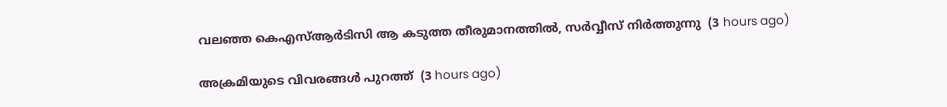വലഞ്ഞ കെഎസ്ആർടിസി ആ കടുത്ത തീരുമാനത്തിൽ, സർവ്വീസ് നിർത്തുന്നു  (3 hours ago)

അക്രമിയുടെ വിവരങ്ങൾ പുറത്ത്  (3 hours ago)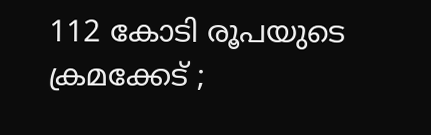112 കോടി രൂപയുടെ ക്രമക്കേട് ;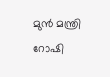മുൻ മന്ത്രി റോഷി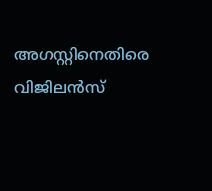അഗസ്റ്റിനെതിരെ വിജിലൻസ്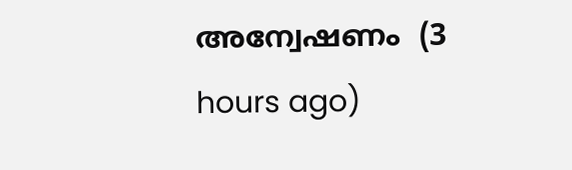അന്വേഷണം  (3 hours ago)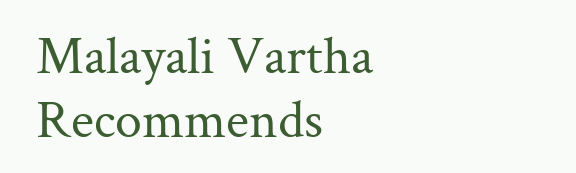Malayali Vartha Recommends